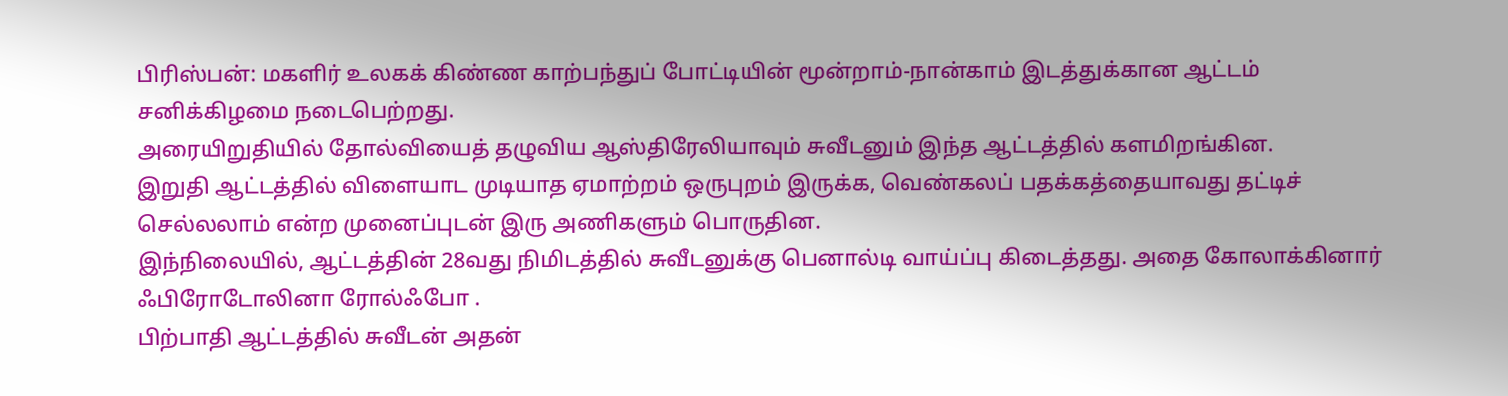பிரிஸ்பன்: மகளிர் உலகக் கிண்ண காற்பந்துப் போட்டியின் மூன்றாம்-நான்காம் இடத்துக்கான ஆட்டம் சனிக்கிழமை நடைபெற்றது.
அரையிறுதியில் தோல்வியைத் தழுவிய ஆஸ்திரேலியாவும் சுவீடனும் இந்த ஆட்டத்தில் களமிறங்கின.
இறுதி ஆட்டத்தில் விளையாட முடியாத ஏமாற்றம் ஒருபுறம் இருக்க, வெண்கலப் பதக்கத்தையாவது தட்டிச் செல்லலாம் என்ற முனைப்புடன் இரு அணிகளும் பொருதின.
இந்நிலையில், ஆட்டத்தின் 28வது நிமிடத்தில் சுவீடனுக்கு பெனால்டி வாய்ப்பு கிடைத்தது. அதை கோலாக்கினார் ஃபிரோடோலினா ரோல்ஃபோ .
பிற்பாதி ஆட்டத்தில் சுவீடன் அதன்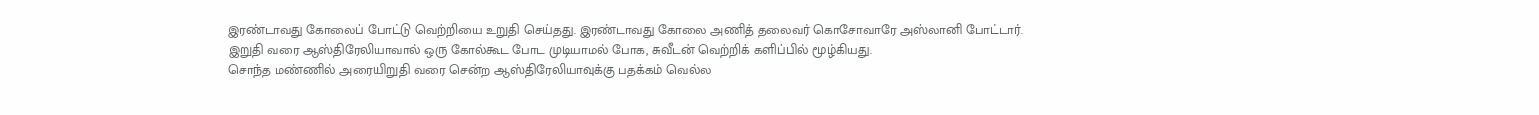இரண்டாவது கோலைப் போட்டு வெற்றியை உறுதி செய்தது. இரண்டாவது கோலை அணித் தலைவர் கொசோவாரே அஸ்லானி போட்டார்.
இறுதி வரை ஆஸ்திரேலியாவால் ஒரு கோல்கூட போட முடியாமல் போக, சுவீடன் வெற்றிக் களிப்பில் மூழ்கியது.
சொந்த மண்ணில் அரையிறுதி வரை சென்ற ஆஸ்திரேலியாவுக்கு பதக்கம் வெல்ல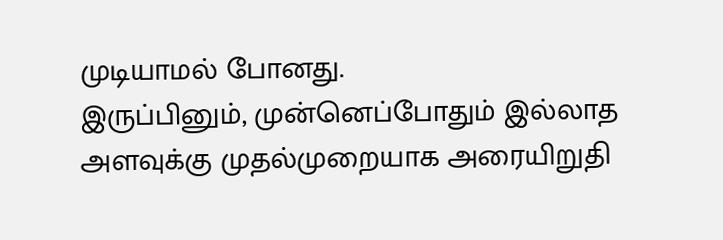முடியாமல் போனது.
இருப்பினும், முன்னெப்போதும் இல்லாத அளவுக்கு முதல்முறையாக அரையிறுதி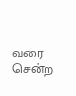வரை சென்ற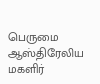பெருமை ஆஸ்திரேலிய மகளிர்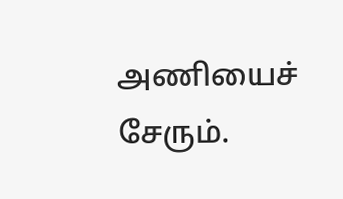அணியைச் சேரும்.